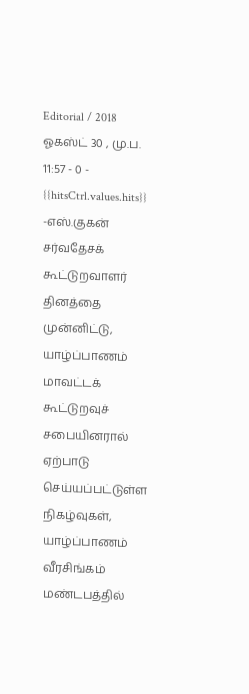Editorial / 2018 ஓகஸ்ட் 30 , மு.ப. 11:57 - 0 - {{hitsCtrl.values.hits}}
-எஸ்.குகன்
சர்வதேசக் கூட்டுறவாளர் தினத்தை முன்னிட்டு, யாழ்ப்பாணம் மாவட்டக் கூட்டுறவுச் சபையினரால் ஏற்பாடு செய்யப்பட்டுள்ள நிகழ்வுகள், யாழ்ப்பாணம் வீரசிங்கம் மண்டபத்தில்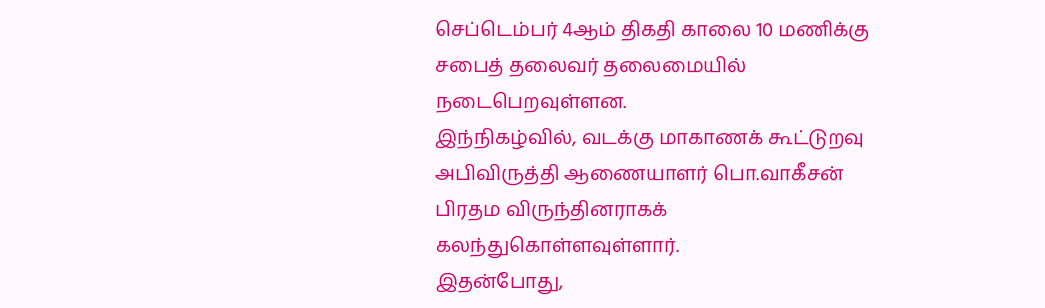செப்டெம்பர் 4ஆம் திகதி காலை 10 மணிக்கு சபைத் தலைவர் தலைமையில் நடைபெறவுள்ளன.
இந்நிகழ்வில், வடக்கு மாகாணக் கூட்டுறவு அபிவிருத்தி ஆணையாளர் பொ.வாகீசன் பிரதம விருந்தினராகக் கலந்துகொள்ளவுள்ளார்.
இதன்போது,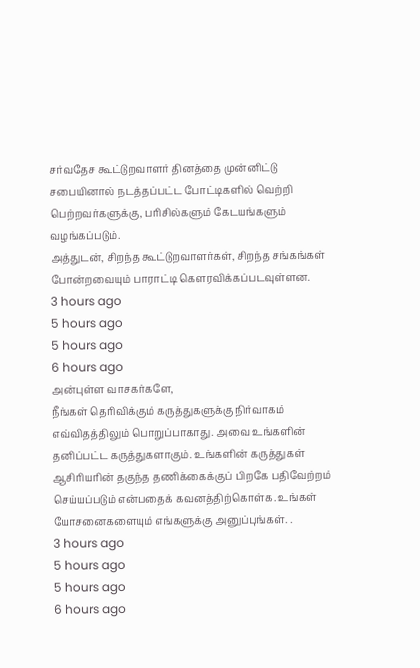சர்வதேச கூட்டுறவாளர் தினத்தை முன்னிட்டு சபையினால் நடத்தப்பட்ட போட்டிகளில் வெற்றி பெற்றவர்களுக்கு, பரிசில்களும் கேடயங்களும் வழங்கப்படும்.
அத்துடன், சிறந்த கூட்டுறவாளர்கள், சிறந்த சங்கங்கள் போன்றவையும் பாராட்டி கௌரவிக்கப்படவுள்ளன.
3 hours ago
5 hours ago
5 hours ago
6 hours ago
அன்புள்ள வாசகர்களே,
நீங்கள் தெரிவிக்கும் கருத்துகளுக்கு நிர்வாகம் எவ்விதத்திலும் பொறுப்பாகாது. அவை உங்களின் தனிப்பட்ட கருத்துகளாகும். உங்களின் கருத்துகள் ஆசிரியரின் தகுந்த தணிக்கைக்குப் பிறகே பதிவேற்றம் செய்யப்படும் என்பதைக் கவனத்திற்கொள்க. உங்கள் யோசனைகளையும் எங்களுக்கு அனுப்புங்கள். .
3 hours ago
5 hours ago
5 hours ago
6 hours ago